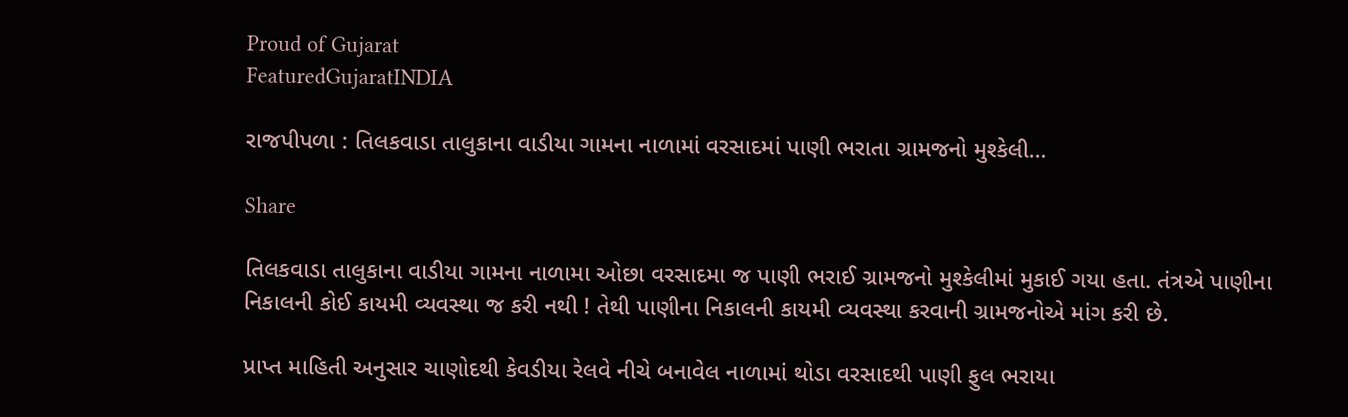Proud of Gujarat
FeaturedGujaratINDIA

રાજપીપળા : તિલકવાડા તાલુકાના વાડીયા ગામના નાળામાં વરસાદમાં પાણી ભરાતા ગ્રામજનો મુશ્કેલી…

Share

તિલકવાડા તાલુકાના વાડીયા ગામના નાળામા ઓછા વરસાદમા જ પાણી ભરાઈ ગ્રામજનો મુશ્કેલીમાં મુકાઈ ગયા હતા. તંત્રએ પાણીના નિકાલની કોઈ કાયમી વ્યવસ્થા જ કરી નથી ! તેથી પાણીના નિકાલની કાયમી વ્યવસ્થા કરવાની ગ્રામજનોએ માંગ કરી છે.

પ્રાપ્ત માહિતી અનુસાર ચાણોદથી કેવડીયા રેલવે નીચે બનાવેલ નાળામાં થોડા વરસાદથી પાણી ફુલ ભરાયા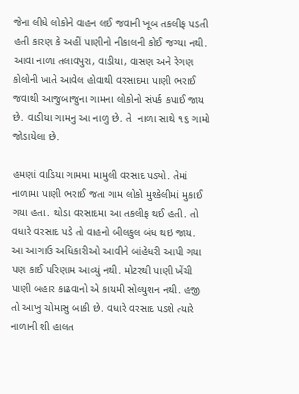જેના લીધે લોકોને વાહન લઈ જવાની ખૂબ તકલીફ પડતી હતી કારણ કે અહીં પાણીનો નીકાલની કોઈ જગ્યા નથી. આવા નાળા તલાવપુરા, વાડીયા, વાસણ અને રેગણ કોલોની ખાતે આવેલ હોવાથી વરસાદમા પાણી ભરાઈ જવાથી આજુબાજુના ગામના લોકોનો સંપર્ક કપાઈ જાય છે. વાડીયા ગામનુ આ નાળુ છે. તે  નાળા સાથે ૧૬ ગામો જોડાયેલા છે.

હમણાં વાડિયા ગામમા મામુલી વરસાદ પડ્યો. તેમાં નાળામા પાણી ભરાઈ જતા ગામ લોકો મુશ્કેલીમાં મુકાઈ ગયા હતા. થોડા વરસાદમા આ તકલીફ થઈ હતી. તો વધારે વરસાદ પડે તો વાહનો બીલકુલ બંધ થઇ જાય. આ આગાઉ અધિકારીઓ આવીને બાંહેધરી આપી ગયા પણ કાઈ પરિણામ આવ્યું નથી. મોટરથી પાણી ખેંચી પાણી બહાર કાઢવાનો એ કાયમી સોલ્યુશન નથી. હજી તો આખુ ચોમાસુ બાકી છે. વધારે વરસાદ પડશે ત્યારે નાળાની શી હાલત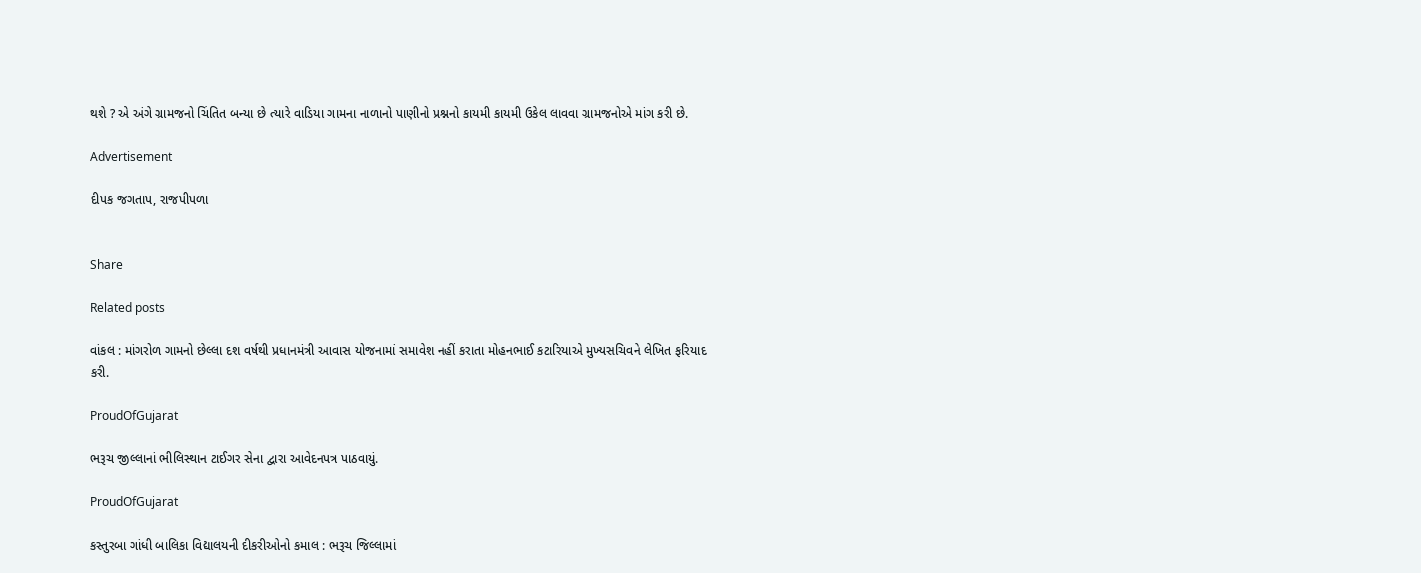થશે ? એ અંગે ગ્રામજનો ચિંતિત બન્યા છે ત્યારે વાડિયા ગામના નાળાનો પાણીનો પ્રશ્નનો કાયમી કાયમી ઉકેલ લાવવા ગ્રામજનોએ માંગ કરી છે.

Advertisement

દીપક જગતાપ, રાજપીપળા


Share

Related posts

વાંકલ : માંગરોળ ગામનો છેલ્લા દશ વર્ષથી પ્રધાનમંત્રી આવાસ યોજનામાં સમાવેશ નહીં કરાતા મોહનભાઈ કટારિયાએ મુખ્યસચિવને લેખિત ફરિયાદ કરી.

ProudOfGujarat

ભરૂચ જીલ્લાનાં ભીલિસ્થાન ટાઈગર સેના દ્વારા આવેદનપત્ર પાઠવાયું.

ProudOfGujarat

કસ્તુરબા ગાંધી બાલિકા વિદ્યાલયની દીકરીઓનો કમાલ : ભરૂચ જિલ્લામાં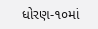ધોરણ-૧૦માં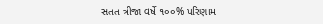સતત ત્રીજા વર્ષે ૧૦૦% પરિણામ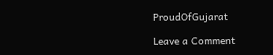ProudOfGujarat

Leave a Comment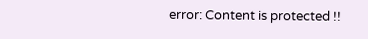error: Content is protected !!